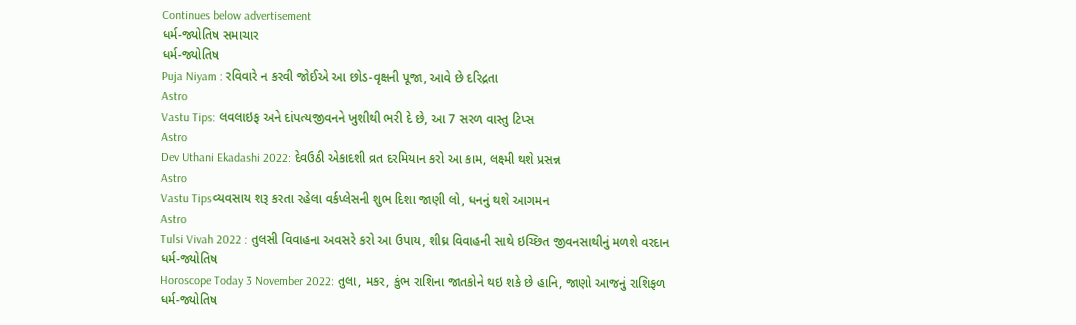Continues below advertisement
ધર્મ-જ્યોતિષ સમાચાર
ધર્મ-જ્યોતિષ
Puja Niyam : રવિવારે ન કરવી જોઈએ આ છોડ-વૃક્ષની પૂજા, આવે છે દરિદ્રતા
Astro
Vastu Tips: લવલાઇફ અને દાંપત્યજીવનને ખુશીથી ભરી દે છે, આ 7 સરળ વાસ્તુ ટિપ્સ
Astro
Dev Uthani Ekadashi 2022: દેવઉઠી એકાદશી વ્રત દરમિયાન કરો આ કામ, લક્ષ્મી થશે પ્રસન્ન
Astro
Vastu Tipsવ્યવસાય શરૂ કરતા રહેલા વર્કપ્લેસની શુભ દિશા જાણી લો, ધનનું થશે આગમન
Astro
Tulsi Vivah 2022 : તુલસી વિવાહના અવસરે કરો આ ઉપાય, શીઘ્ર વિવાહની સાથે ઇચ્છિત જીવનસાથીનું મળશે વરદાન
ધર્મ-જ્યોતિષ
Horoscope Today 3 November 2022: તુલા, મકર, કુંભ રાશિના જાતકોને થઇ શકે છે હાનિ, જાણો આજનું રાશિફળ
ધર્મ-જ્યોતિષ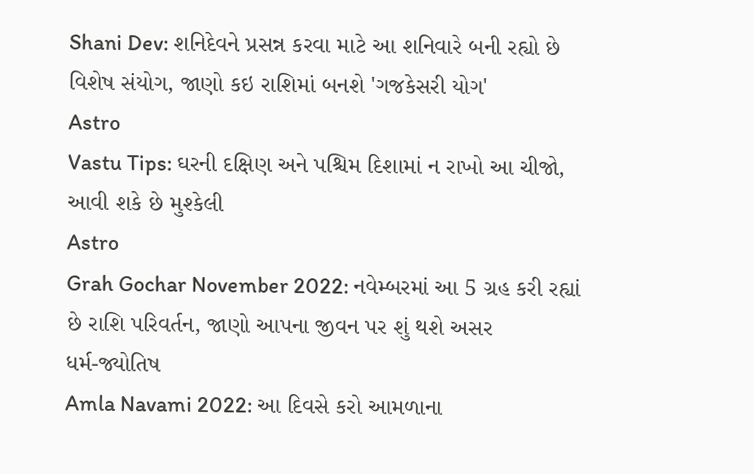Shani Dev: શનિદેવને પ્રસન્ન કરવા માટે આ શનિવારે બની રહ્યો છે વિશેષ સંયોગ, જાણો કઇ રાશિમાં બનશે 'ગજકેસરી યોગ'
Astro
Vastu Tips: ઘરની દક્ષિણ અને પશ્ચિમ દિશામાં ન રાખો આ ચીજો, આવી શકે છે મુશ્કેલી
Astro
Grah Gochar November 2022: નવેમ્બરમાં આ 5 ગ્રહ કરી રહ્યાં છે રાશિ પરિવર્તન, જાણો આપના જીવન પર શું થશે અસર
ધર્મ-જ્યોતિષ
Amla Navami 2022: આ દિવસે કરો આમળાના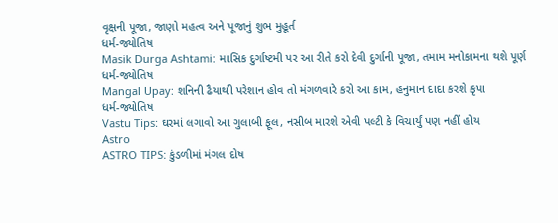વૃક્ષની પૂજા, જાણો મહત્વ અને પૂજાનું શુભ મુહૂર્ત
ધર્મ-જ્યોતિષ
Masik Durga Ashtami: માસિક દુર્ગાષ્ટમી પર આ રીતે કરો દેવી દુર્ગાની પૂજા, તમામ મનોકામના થશે પૂર્ણ
ધર્મ-જ્યોતિષ
Mangal Upay: શનિની ઢૈયાથી પરેશાન હોવ તો મંગળવારે કરો આ કામ, હનુમાન દાદા કરશે કૃપા
ધર્મ-જ્યોતિષ
Vastu Tips: ઘરમાં લગાવો આ ગુલાબી ફૂલ, નસીબ મારશે એવી પલ્ટી કે વિચાર્યું પણ નહીં હોય
Astro
ASTRO TIPS: કુંડળીમાં મંગલ દોષ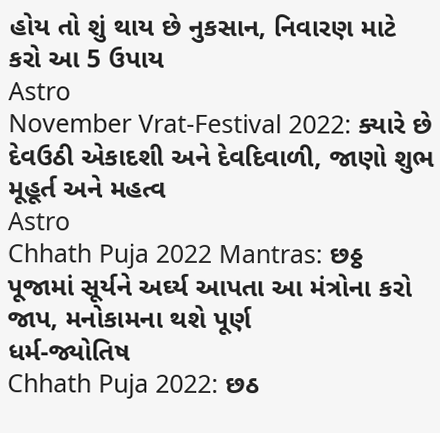હોય તો શું થાય છે નુકસાન, નિવારણ માટે કરો આ 5 ઉપાય
Astro
November Vrat-Festival 2022: ક્યારે છે દેવઉઠી એકાદશી અને દેવદિવાળી, જાણો શુભ મૂહૂર્ત અને મહત્વ
Astro
Chhath Puja 2022 Mantras: છઠ્ઠ પૂજામાં સૂર્યને અર્ઘ્ય આપતા આ મંત્રોના કરો જાપ, મનોકામના થશે પૂર્ણ
ધર્મ-જ્યોતિષ
Chhath Puja 2022: છઠ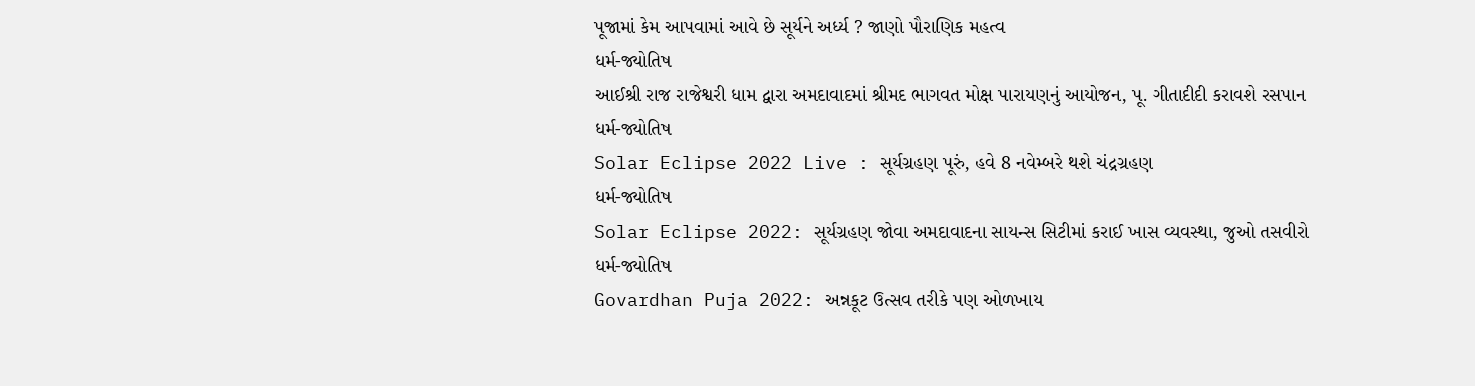પૂજામાં કેમ આપવામાં આવે છે સૂર્યને અર્ધ્ય ? જાણો પૌરાણિક મહત્વ
ધર્મ-જ્યોતિષ
આઈશ્રી રાજ રાજેશ્વરી ધામ દ્વારા અમદાવાદમાં શ્રીમદ ભાગવત મોક્ષ પારાયણનું આયોજન, પૂ. ગીતાદીદી કરાવશે રસપાન
ધર્મ-જ્યોતિષ
Solar Eclipse 2022 Live : સૂર્યગ્રહણ પૂરું, હવે 8 નવેમ્બરે થશે ચંદ્રગ્રહણ
ધર્મ-જ્યોતિષ
Solar Eclipse 2022: સૂર્યગ્રહણ જોવા અમદાવાદના સાયન્સ સિટીમાં કરાઈ ખાસ વ્યવસ્થા, જુઓ તસવીરો
ધર્મ-જ્યોતિષ
Govardhan Puja 2022: અન્નકૂટ ઉત્સવ તરીકે પણ ઓળખાય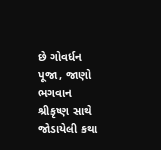છે ગોવર્ધન પૂજા, જાણો ભગવાન શ્રીકૃષ્ણ સાથે જોડાયેલી કથા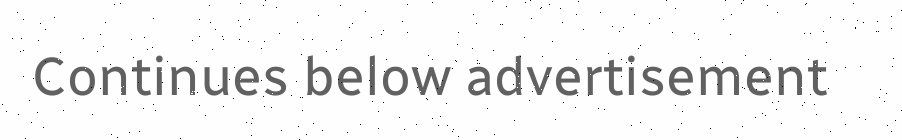Continues below advertisement